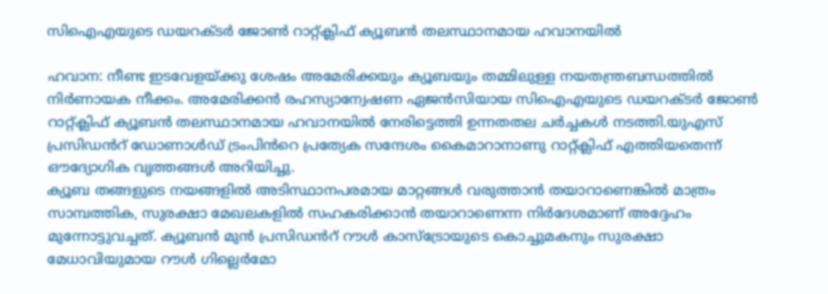സിഐഎയുടെ ഡയറക്ടർ ജോൺ റാറ്റ്ക്ലിഫ് ക്യൂബൻ തലസ്ഥാനമായ ഹവാനയിൽ

ഹവാന: നീണ്ട ഇടവേളയ്ക്കു ശേഷം അമേരിക്കയും ക്യൂബയും തമ്മിലുള്ള നയതന്ത്രബന്ധത്തിൽ നിർണായക നീക്കം. അമേരിക്കൻ രഹസ്യാന്വേഷണ ഏജൻസിയായ സിഐഎയുടെ ഡയറക്ടർ ജോൺ റാറ്റ്ക്ലിഫ് ക്യൂബൻ തലസ്ഥാനമായ ഹവാനയിൽ നേരിട്ടെത്തി ഉന്നതതല ചർച്ചകൾ നടത്തി.യുഎസ് പ്രസിഡൻറ് ഡോണാൾഡ് ട്രംപിൻറെ പ്രത്യേക സന്ദേശം കൈമാറാനാണു റാറ്റ്ക്ലിഫ് എത്തിയതെന്ന് ഔദ്യോഗിക വൃത്തങ്ങൾ അറിയിച്ചു.
ക്യൂബ തങ്ങളുടെ നയങ്ങളിൽ അടിസ്ഥാനപരമായ മാറ്റങ്ങൾ വരുത്താൻ തയാറാണെങ്കിൽ മാത്രം സാമ്പത്തിക, സുരക്ഷാ മേഖലകളിൽ സഹകരിക്കാൻ തയാറാണെന്ന നിർദേശമാണ് അദ്ദേഹം മുന്നോട്ടുവച്ചത്. ക്യൂബൻ മുൻ പ്രസിഡൻറ് റൗൾ കാസ്ട്രോയുടെ കൊച്ചുമകനും സുരക്ഷാ മേധാവിയുമായ റൗൾ ഗില്ലെർമോ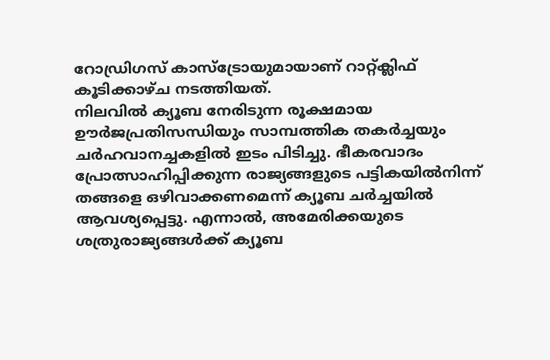റോഡ്രിഗസ് കാസ്ട്രോയുമായാണ് റാറ്റ്ക്ലിഫ് കൂടിക്കാഴ്ച നടത്തിയത്.
നിലവിൽ ക്യൂബ നേരിടുന്ന രൂക്ഷമായ ഊർജപ്രതിസന്ധിയും സാമ്പത്തിക തകർച്ചയും ചർഹവാനച്ചകളിൽ ഇടം പിടിച്ചു. ഭീകരവാദം പ്രോത്സാഹിപ്പിക്കുന്ന രാജ്യങ്ങളുടെ പട്ടികയിൽനിന്ന് തങ്ങളെ ഒഴിവാക്കണമെന്ന് ക്യൂബ ചർച്ചയിൽ ആവശ്യപ്പെട്ടു. എന്നാൽ, അമേരിക്കയുടെ ശത്രുരാജ്യങ്ങൾക്ക് ക്യൂബ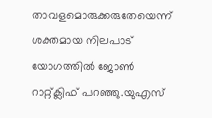താവളമൊരുക്കരുതേയെന്ന് ശക്തമായ നിലപാട് യോഗത്തിൽ ജോൺ റാറ്റ്ക്ലിഫ് പറഞ്ഞു.യുഎസ്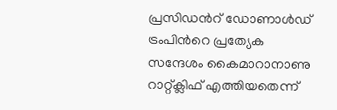പ്രസിഡൻറ് ഡോണാൾഡ് ട്രംപിൻറെ പ്രത്യേക സന്ദേശം കൈമാറാനാണു റാറ്റ്ക്ലിഫ് എത്തിയതെന്ന്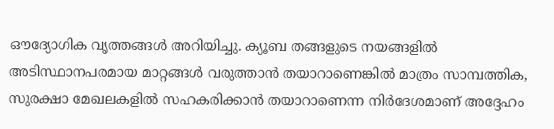ഔദ്യോഗിക വൃത്തങ്ങൾ അറിയിച്ചു. ക്യൂബ തങ്ങളുടെ നയങ്ങളിൽ അടിസ്ഥാനപരമായ മാറ്റങ്ങൾ വരുത്താൻ തയാറാണെങ്കിൽ മാത്രം സാമ്പത്തിക, സുരക്ഷാ മേഖലകളിൽ സഹകരിക്കാൻ തയാറാണെന്ന നിർദേശമാണ് അദ്ദേഹം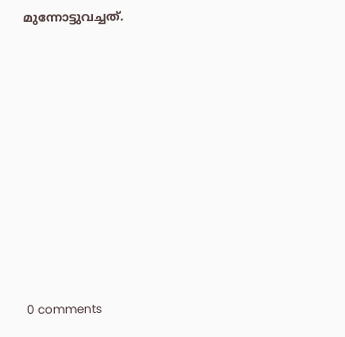മുന്നോട്ടുവച്ചത്.











0 comments